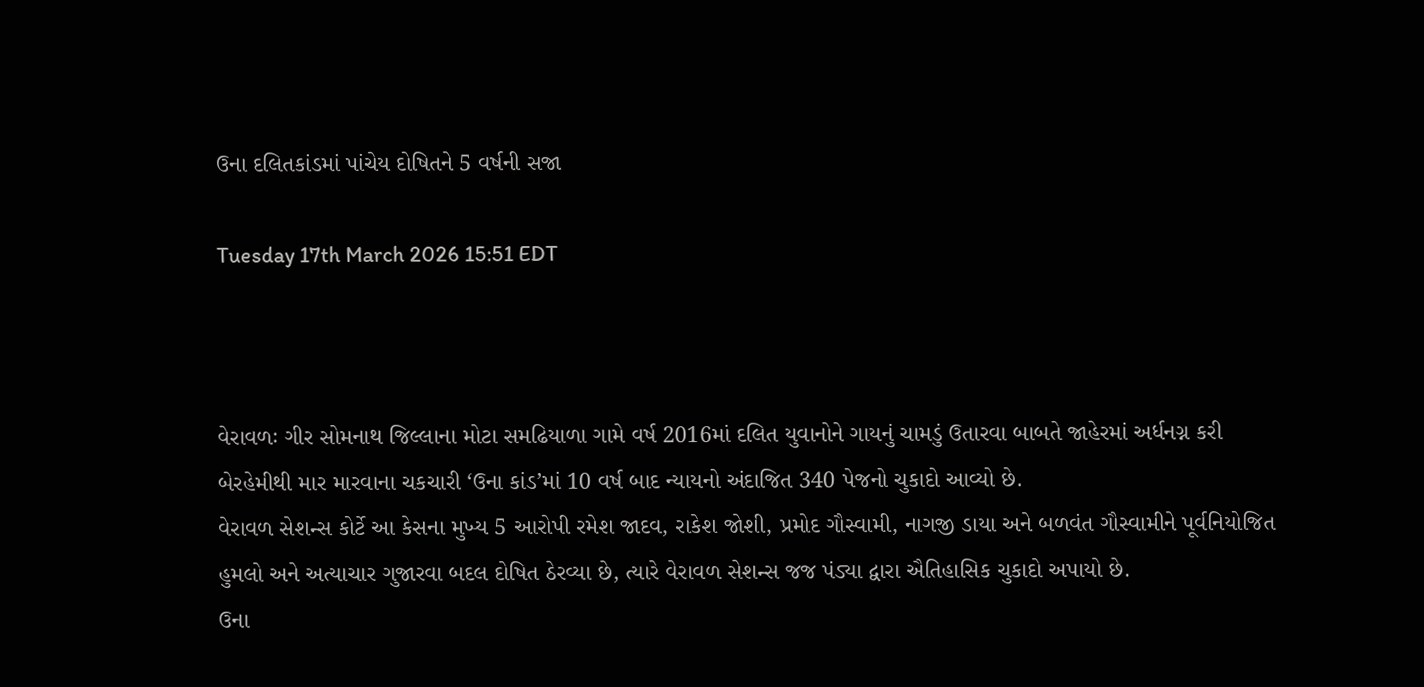ઉના દલિતકાંડમાં પાંચેય દોષિતને 5 વર્ષની સજા

Tuesday 17th March 2026 15:51 EDT



વેરાવળઃ ગીર સોમનાથ જિલ્લાના મોટા સમઢિયાળા ગામે વર્ષ 2016માં દલિત યુવાનોને ગાયનું ચામડું ઉતારવા બાબતે જાહેરમાં અર્ધનગ્ન કરી બેરહેમીથી માર મારવાના ચકચારી ‘ઉના કાંડ’માં 10 વર્ષ બાદ ન્યાયનો અંદાજિત 340 પેજનો ચુકાદો આવ્યો છે.
વેરાવળ સેશન્સ કોર્ટે આ કેસના મુખ્ય 5 આરોપી રમેશ જાદવ, રાકેશ જોશી, પ્રમોદ ગૌસ્વામી, નાગજી ડાયા અને બળવંત ગૌસ્વામીને પૂર્વનિયોજિત હુમલો અને અત્યાચાર ગુજારવા બદલ દોષિત ઠેરવ્યા છે, ત્યારે વેરાવળ સેશન્સ જજ પંડ્યા દ્વારા ઐતિહાસિક ચુકાદો અપાયો છે.
ઉના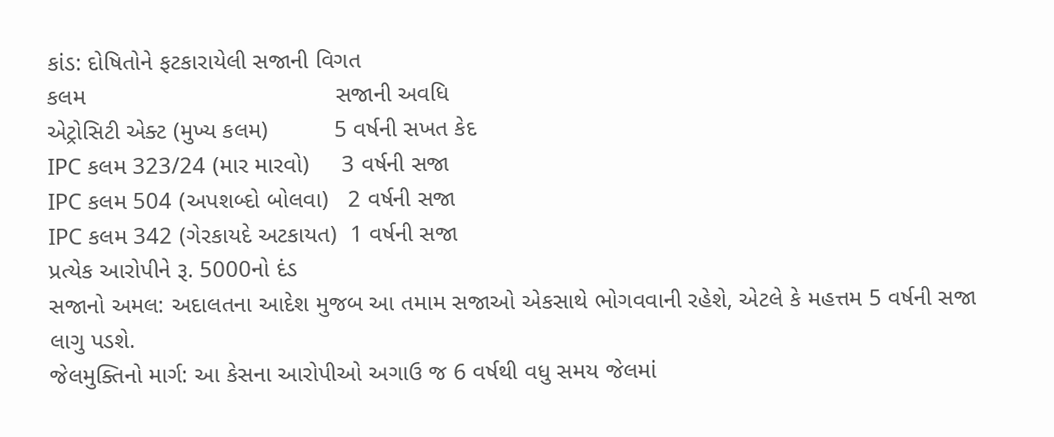કાંડ: દોષિતોને ફટકારાયેલી સજાની વિગત
કલમ                                      સજાની અવધિ
એટ્રોસિટી એક્ટ (મુખ્ય કલમ)          5 વર્ષની સખત કેદ
IPC કલમ 323/24 (માર મારવો)     3 વર્ષની સજા
IPC કલમ 504 (અપશબ્દો બોલવા)   2 વર્ષની સજા
IPC કલમ 342 (ગેરકાયદે અટકાયત)  1 વર્ષની સજા
પ્રત્યેક આરોપીને રૂ. 5000નો દંડ
સજાનો અમલ: અદાલતના આદેશ મુજબ આ તમામ સજાઓ એકસાથે ભોગવવાની રહેશે, એટલે કે મહત્તમ 5 વર્ષની સજા લાગુ પડશે.
જેલમુક્તિનો માર્ગ: આ કેસના આરોપીઓ અગાઉ જ 6 વર્ષથી વધુ સમય જેલમાં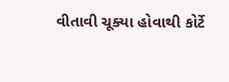વીતાવી ચૂક્યા હોવાથી કોર્ટે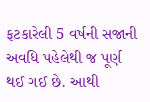ફટકારેલી 5 વર્ષની સજાની અવધિ પહેલેથી જ પૂર્ણ થઈ ગઈ છે. આથી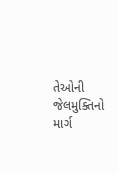તેઓની જેલમુક્તિનો માર્ગ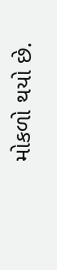મોકળો થયો છે.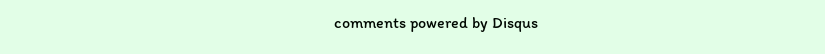comments powered by Disqus